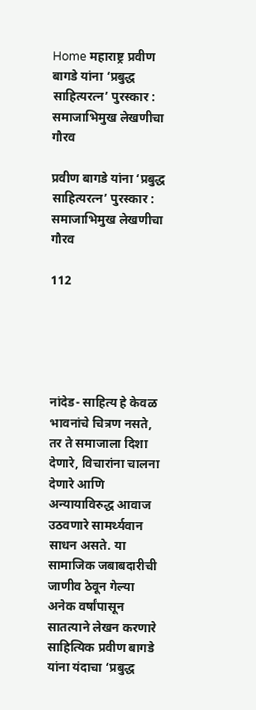Home महाराष्ट्र प्रवीण बागडे यांना ‘प्रबुद्ध साहित्यरत्न’ पुरस्कार : समाजाभिमुख लेखणीचा गौरव

प्रवीण बागडे यांना ‘प्रबुद्ध साहित्यरत्न’ पुरस्कार : समाजाभिमुख लेखणीचा गौरव

112





नांदेड- साहित्य हे केवळ भावनांचे चित्रण नसते, तर ते समाजाला दिशा देणारे, विचारांना चालना देणारे आणि अन्यायाविरुद्ध आवाज उठवणारे सामर्थ्यवान साधन असते. या सामाजिक जबाबदारीची जाणीव ठेवून गेल्या अनेक वर्षांपासून सातत्याने लेखन करणारे साहित्यिक प्रवीण बागडे यांना यंदाचा ‘प्रबुद्ध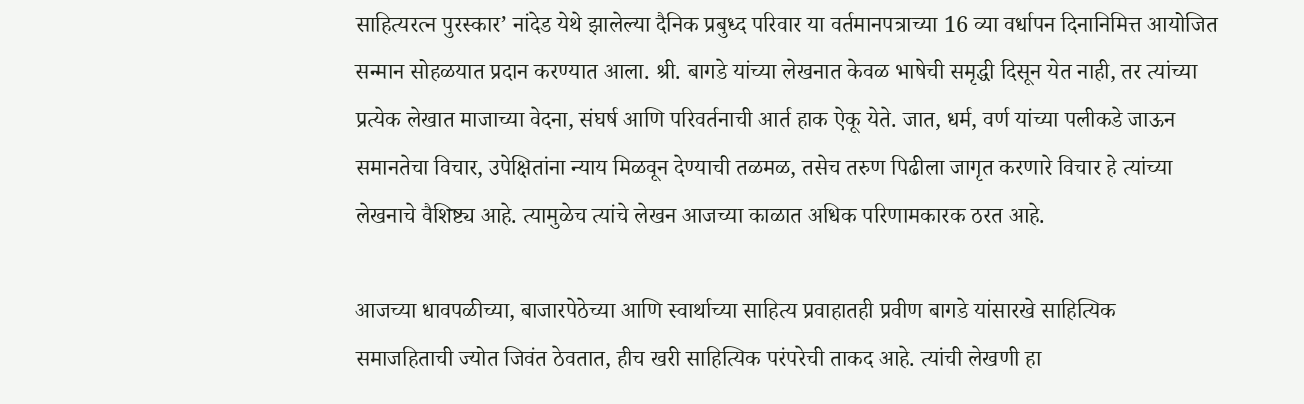साहित्यरत्न पुरस्कार’ नांदेड येथे झालेल्या दैनिक प्रबुध्द परिवार या वर्तमानपत्राच्या 16 व्या वर्धापन दिनानिमित्त आयोजित सन्मान सोहळयात प्रदान करण्यात आला. श्री. बागडे यांच्या लेखनात केवळ भाषेची समृद्धी दिसून येत नाही, तर त्यांच्या प्रत्येक लेखात माजाच्या वेदना, संघर्ष आणि परिवर्तनाची आर्त हाक ऐकू येते. जात, धर्म, वर्ण यांच्या पलीकडे जाऊन समानतेचा विचार, उपेक्षितांना न्याय मिळवून देण्याची तळमळ, तसेच तरुण पिढीला जागृत करणारे विचार हे त्यांच्या लेखनाचे वैशिष्ट्य आहे. त्यामुळेच त्यांचे लेखन आजच्या काळात अधिक परिणामकारक ठरत आहे.

आजच्या धावपळीच्या, बाजारपेठेच्या आणि स्वार्थाच्या साहित्य प्रवाहातही प्रवीण बागडे यांसारखे साहित्यिक समाजहिताची ज्योत जिवंत ठेवतात, हीच खरी साहित्यिक परंपरेची ताकद आहे. त्यांची लेखणी हा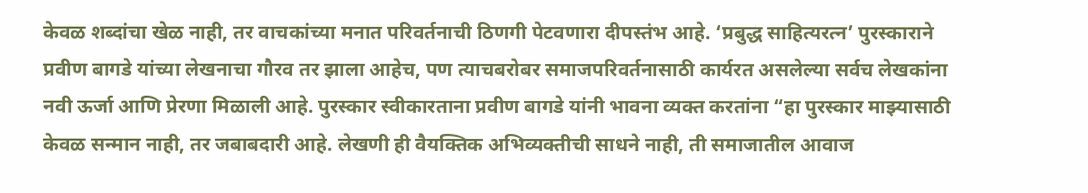केवळ शब्दांचा खेळ नाही, तर वाचकांच्या मनात परिवर्तनाची ठिणगी पेटवणारा दीपस्तंभ आहे. ‘प्रबुद्ध साहित्यरत्न’ पुरस्काराने प्रवीण बागडे यांच्या लेखनाचा गौरव तर झाला आहेच, पण त्याचबरोबर समाजपरिवर्तनासाठी कार्यरत असलेल्या सर्वच लेखकांना नवी ऊर्जा आणि प्रेरणा मिळाली आहे. पुरस्कार स्वीकारताना प्रवीण बागडे यांनी भावना व्यक्त करतांना “हा पुरस्कार माझ्यासाठी केवळ सन्मान नाही, तर जबाबदारी आहे. लेखणी ही वैयक्तिक अभिव्यक्तीची साधने नाही, ती समाजातील आवाज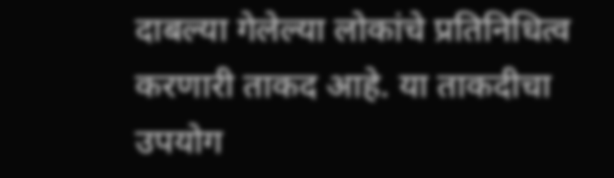दाबल्या गेलेल्या लोकांचे प्रतिनिधित्व करणारी ताकद आहे. या ताकदीचा उपयोग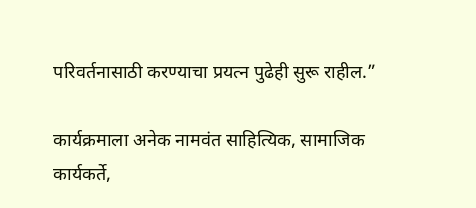परिवर्तनासाठी करण्याचा प्रयत्न पुढेही सुरू राहील.”

कार्यक्रमाला अनेक नामवंत साहित्यिक, सामाजिक कार्यकर्ते,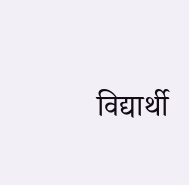विद्यार्थी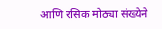आणि रसिक मोठ्या संख्येने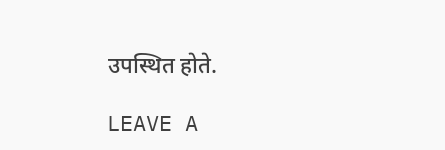उपस्थित होते.

LEAVE A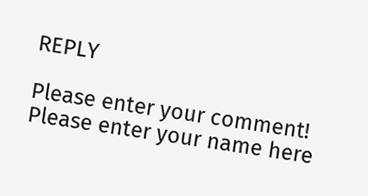REPLY

Please enter your comment!
Please enter your name here